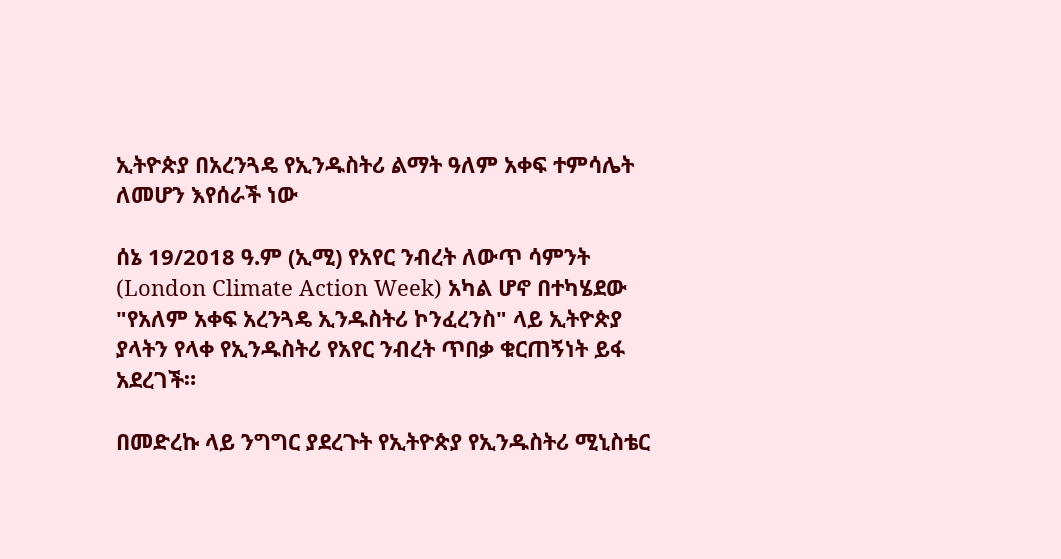ኢትዮጵያ በአረንጓዴ የኢንዱስትሪ ልማት ዓለም አቀፍ ተምሳሌት ለመሆን እየሰራች ነው

ሰኔ 19/2018 ዓ.ም (ኢሚ) የአየር ንብረት ለውጥ ሳምንት (London Climate Action Week) አካል ሆኖ በተካሄደው "የአለም አቀፍ አረንጓዴ ኢንዱስትሪ ኮንፈረንስ" ላይ ኢትዮጵያ ያላትን የላቀ የኢንዱስትሪ የአየር ንብረት ጥበቃ ቁርጠኝነት ይፋ አደረገች።

በመድረኩ ላይ ንግግር ያደረጉት የኢትዮጵያ የኢንዱስትሪ ሚኒስቴር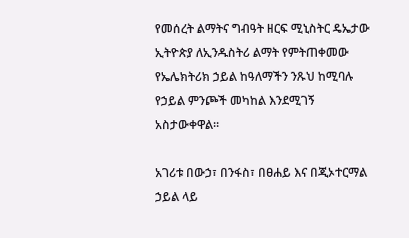የመሰረት ልማትና ግብዓት ዘርፍ ሚኒስትር ዴኤታው ኢትዮጵያ ለኢንዱስትሪ ልማት የምትጠቀመው የኤሌክትሪክ ኃይል ከዓለማችን ንጹህ ከሚባሉ የኃይል ምንጮች መካከል እንደሚገኝ አስታውቀዋል።

አገሪቱ በውኃ፣ በንፋስ፣ በፀሐይ እና በጂኦተርማል ኃይል ላይ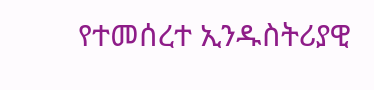የተመሰረተ ኢንዱስትሪያዊ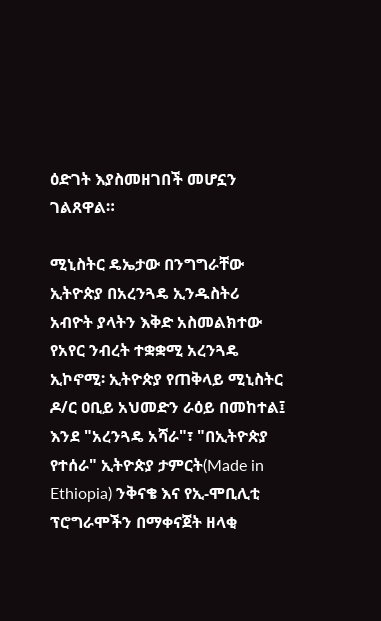ዕድገት እያስመዘገበች መሆኗን ገልጸዋል።

ሚኒስትር ዴኤታው በንግግራቸው ኢትዮጵያ በአረንጓዴ ኢንዱስትሪ አብዮት ያላትን እቅድ አስመልክተው የአየር ንብረት ተቋቋሚ አረንጓዴ ኢኮኖሚ፡ ኢትዮጵያ የጠቅላይ ሚኒስትር ዶ/ር ዐቢይ አህመድን ራዕይ በመከተል፤ እንደ "አረንጓዴ አሻራ"፣ "በኢትዮጵያ የተሰራ" ኢትዮጵያ ታምርት(Made in Ethiopia) ንቅናቄ እና የኢ-ሞቢሊቲ ፕሮግራሞችን በማቀናጀት ዘላቂ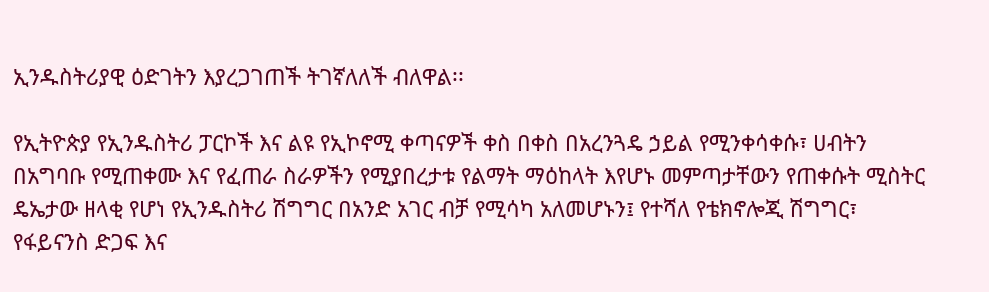ኢንዱስትሪያዊ ዕድገትን እያረጋገጠች ትገኛለለች ብለዋል፡፡

የኢትዮጵያ የኢንዱስትሪ ፓርኮች እና ልዩ የኢኮኖሚ ቀጣናዎች ቀስ በቀስ በአረንጓዴ ኃይል የሚንቀሳቀሱ፣ ሀብትን በአግባቡ የሚጠቀሙ እና የፈጠራ ስራዎችን የሚያበረታቱ የልማት ማዕከላት እየሆኑ መምጣታቸውን የጠቀሱት ሚስትር ዴኤታው ዘላቂ የሆነ የኢንዱስትሪ ሽግግር በአንድ አገር ብቻ የሚሳካ አለመሆኑን፤ የተሻለ የቴክኖሎጂ ሽግግር፣ የፋይናንስ ድጋፍ እና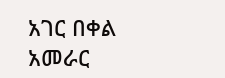አገር በቀል አመራር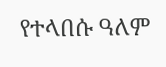የተላበሱ ዓለም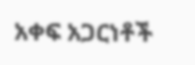አቀፍ አጋርነቶች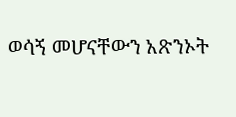ወሳኝ መሆናቸውን አጽንኦት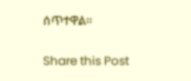ሰጥተዋል።

Share this Post